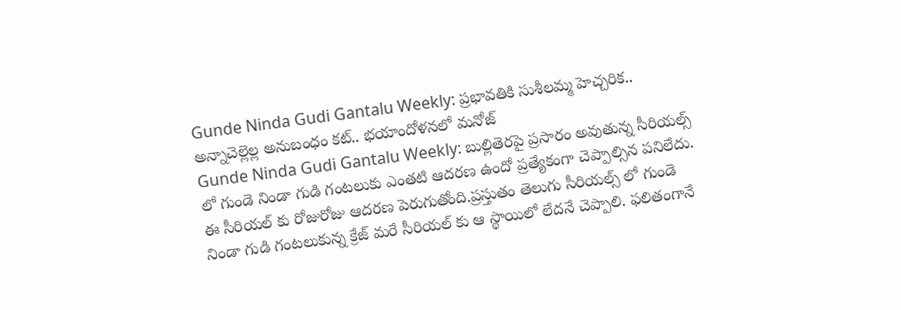Gunde Ninda Gudi Gantalu Weekly: ప్రభావతికి సుశీలమ్మ హెచ్చరిక.. అన్నాచెల్లెల్ల అనుబంధం కట్.. భయాందోళనలో మనోజ్
Gunde Ninda Gudi Gantalu Weekly: బుల్లితెరపై ప్రసారం అవుతున్న సీరియల్స్ లో గుండె నిండా గుడి గంటలుకు ఎంతటి ఆదరణ ఉందో ప్రత్యేకంగా చెప్పాల్సిన పనిలేదు. ఈ సీరియల్ కు రోజురోజు ఆదరణ పెరుగుతోంది.ప్రస్తుతం తెలుగు సీరియల్స్ లో గుండె నిండా గుడి గంటలుకున్న క్రేజ్ మరే సీరియల్ కు ఆ స్థాయిలో లేదనే చెప్పాలి. ఫలితంగానే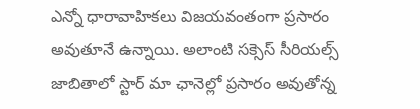ఎన్నో ధారావాహికలు విజయవంతంగా ప్రసారం అవుతూనే ఉన్నాయి. అలాంటి సక్సెస్ సీరియల్స్ జాబితాలో స్టార్ మా ఛానెల్లో ప్రసారం అవుతోన్న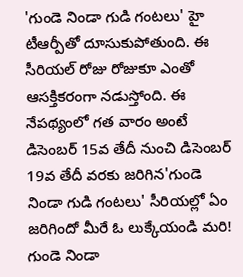'గుండె నిండా గుడి గంటలు' హై టీఆర్పీతో దూసుకుపోతుంది. ఈ సీరియల్ రోజు రోజుకూ ఎంతో ఆసక్తికరంగా నడుస్తోంది. ఈ నేపథ్యంలో గత వారం అంటే డిసెంబర్ 15వ తేదీ నుంచి డిసెంబర్ 19వ తేదీ వరకు జరిగిన'గుండె నిండా గుడి గంటలు' సీరియల్లో ఏం జరిగిందో మీరే ఓ లుక్కేయండి మరి!
గుండె నిండా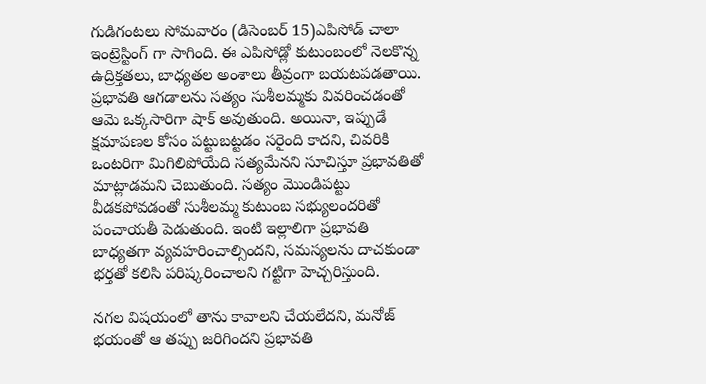గుడిగంటలు సోమవారం (డిసెంబర్ 15)ఎపిసోడ్ చాలా ఇంట్రెస్టింగ్ గా సాగింది. ఈ ఎపిసోడ్లో కుటుంబంలో నెలకొన్న ఉద్రిక్తతలు, బాధ్యతల అంశాలు తీవ్రంగా బయటపడతాయి. ప్రభావతి ఆగడాలను సత్యం సుశీలమ్మకు వివరించడంతో ఆమె ఒక్కసారిగా షాక్ అవుతుంది. అయినా, ఇప్పుడే క్షమాపణల కోసం పట్టుబట్టడం సరైంది కాదని, చివరికి ఒంటరిగా మిగిలిపోయేది సత్యమేనని సూచిస్తూ ప్రభావతితో మాట్లాడమని చెబుతుంది. సత్యం మొండిపట్టు వీడకపోవడంతో సుశీలమ్మ కుటుంబ సభ్యులందరితో పంచాయతీ పెడుతుంది. ఇంటి ఇల్లాలిగా ప్రభావతి బాధ్యతగా వ్యవహరించాల్సిందని, సమస్యలను దాచకుండా భర్తతో కలిసి పరిష్కరించాలని గట్టిగా హెచ్చరిస్తుంది.

నగల విషయంలో తాను కావాలని చేయలేదని, మనోజ్ భయంతో ఆ తప్పు జరిగిందని ప్రభావతి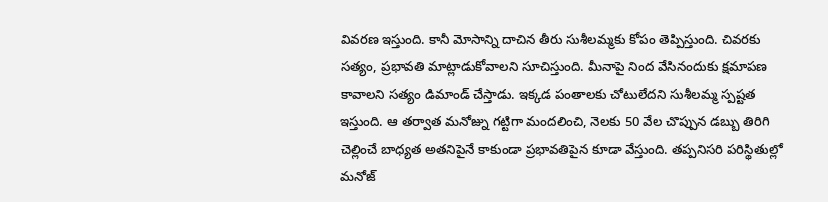వివరణ ఇస్తుంది. కానీ మోసాన్ని దాచిన తీరు సుశీలమ్మకు కోపం తెప్పిస్తుంది. చివరకు సత్యం, ప్రభావతి మాట్లాడుకోవాలని సూచిస్తుంది. మీనాపై నింద వేసినందుకు క్షమాపణ కావాలని సత్యం డిమాండ్ చేస్తాడు. ఇక్కడ పంతాలకు చోటులేదని సుశీలమ్మ స్పష్టత ఇస్తుంది. ఆ తర్వాత మనోజ్ను గట్టిగా మందలించి, నెలకు 50 వేల చొప్పున డబ్బు తిరిగి చెల్లించే బాధ్యత అతనిపైనే కాకుండా ప్రభావతిపైన కూడా వేస్తుంది. తప్పనిసరి పరిస్థితుల్లో మనోజ్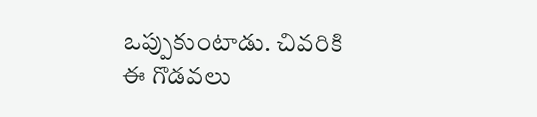ఒప్పుకుంటాడు. చివరికి ఈ గొడవలు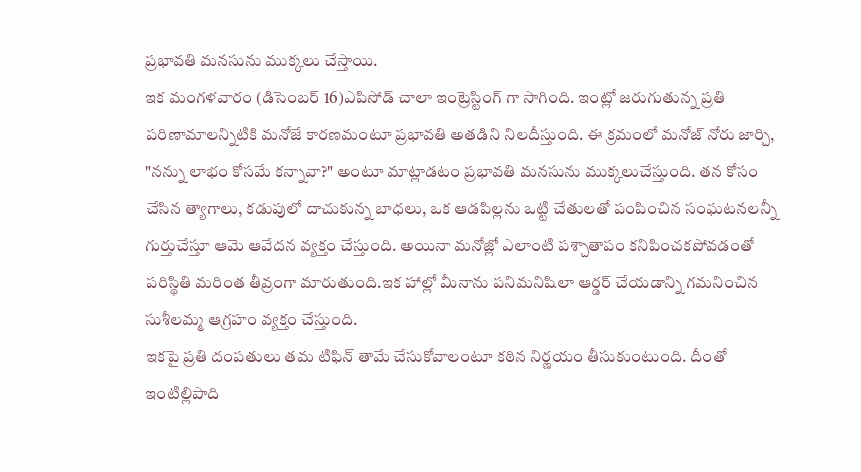ప్రభావతి మనసును ముక్కలు చేస్తాయి.
ఇక మంగళవారం (డిసెంబర్ 16)ఎపిసోడ్ చాలా ఇంట్రెస్టింగ్ గా సాగింది. ఇంట్లో జరుగుతున్న ప్రతి పరిణామాలన్నిటికి మనోజే కారణమంటూ ప్రభావతి అతడిని నిలదీస్తుంది. ఈ క్రమంలో మనోజ్ నోరు జార్చి, "నన్ను లాభం కోసమే కన్నావా?" అంటూ మాట్లాడటం ప్రభావతి మనసును ముక్కలుచేస్తుంది. తన కోసం చేసిన త్యాగాలు, కడుపులో దాచుకున్న బాధలు, ఒక ఆడపిల్లను ఒట్టి చేతులతో పంపించిన సంఘటనలన్నీ గుర్తుచేస్తూ ఆమె ఆవేదన వ్యక్తం చేస్తుంది. అయినా మనోజ్లో ఎలాంటి పశ్చాతాపం కనిపించకపోవడంతో పరిస్థితి మరింత తీవ్రంగా మారుతుంది.ఇక హాల్లో మీనాను పనిమనిషిలా ఆర్డర్ చేయడాన్ని గమనించిన సుశీలమ్మ ఆగ్రహం వ్యక్తం చేస్తుంది.
ఇకపై ప్రతి దంపతులు తమ టిఫిన్ తామే చేసుకోవాలంటూ కఠిన నిర్ణయం తీసుకుంటుంది. దీంతో ఇంటిల్లిపాది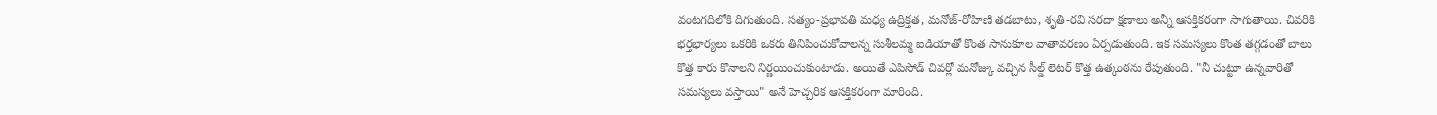వంటగదిలోకి దిగుతుంది. సత్యం-ప్రభావతి మధ్య ఉద్రిక్తత, మనోజ్-రోహిణి తడబాటు, శృతి-రవి సరదా క్షణాలు అన్నీ ఆసక్తికరంగా సాగుతాయి. చివరికి భర్తభార్యలు ఒకరికి ఒకరు తినిపించుకోవాలన్న సుశీలమ్మ ఐడియాతో కొంత సానుకూల వాతావరణం ఏర్పడుతుంది. ఇక సమస్యలు కొంత తగ్గడంతో బాలు కొత్త కారు కొనాలని నిర్ణయించుకుంటాడు. అయితే ఎపిసోడ్ చివర్లో మనోజ్కు వచ్చిన సీల్డ్ లెటర్ కొత్త ఉత్కంఠను రేపుతుంది. "నీ చుట్టూ ఉన్నవారితో సమస్యలు వస్తాయి" అనే హెచ్చరిక ఆసక్తికరంగా మారింది.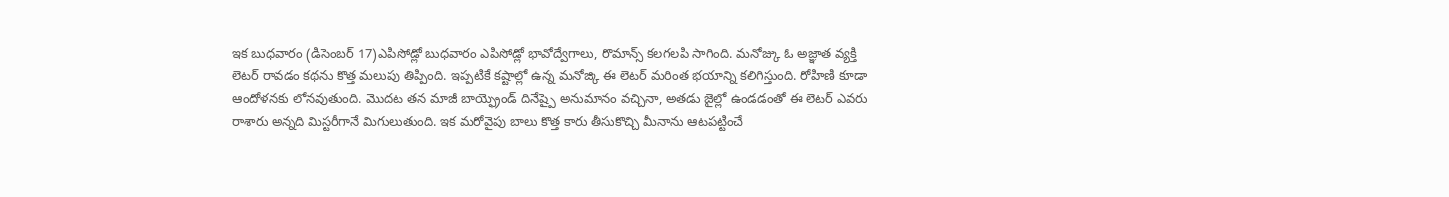ఇక బుధవారం (డిసెంబర్ 17)ఎపిసోడ్లో బుధవారం ఎపిసోడ్లో భావోద్వేగాలు, రొమాన్స్ కలగలపి సాగింది. మనోజ్కు ఓ అజ్ఞాత వ్యక్తి లెటర్ రావడం కథను కొత్త మలుపు తిప్పింది. ఇప్పటికే కష్టాల్లో ఉన్న మనోజ్కి ఈ లెటర్ మరింత భయాన్ని కలిగిస్తుంది. రోహిణి కూడా ఆందోళనకు లోనవుతుంది. మొదట తన మాజీ బాయ్ఫ్రెండ్ దినేష్పై అనుమానం వచ్చినా, అతడు జైల్లో ఉండడంతో ఈ లెటర్ ఎవరు రాశారు అన్నది మిస్టరీగానే మిగులుతుంది. ఇక మరోవైపు బాలు కొత్త కారు తీసుకొచ్చి మీనాను ఆటపట్టించే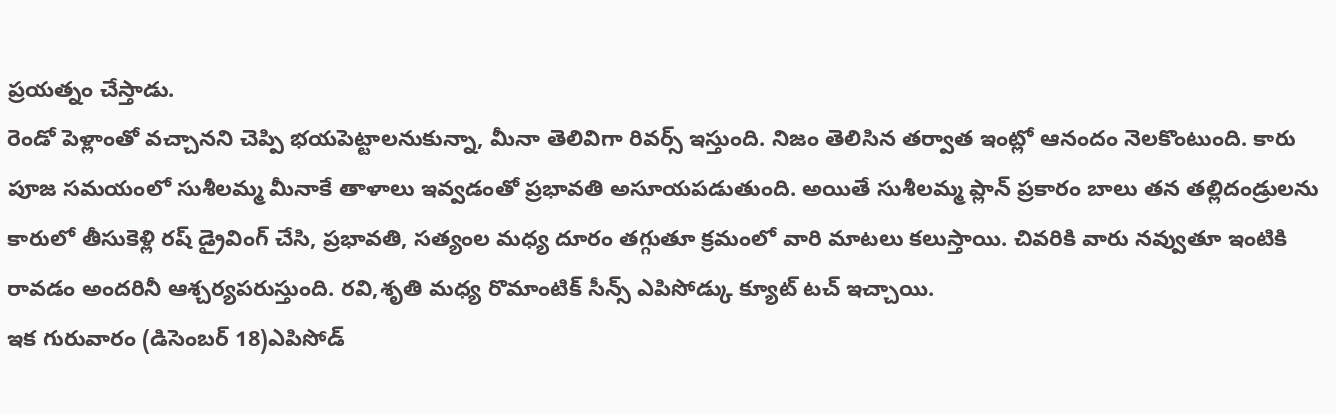ప్రయత్నం చేస్తాడు.
రెండో పెళ్లాంతో వచ్చానని చెప్పి భయపెట్టాలనుకున్నా, మీనా తెలివిగా రివర్స్ ఇస్తుంది. నిజం తెలిసిన తర్వాత ఇంట్లో ఆనందం నెలకొంటుంది. కారు పూజ సమయంలో సుశీలమ్మ మీనాకే తాళాలు ఇవ్వడంతో ప్రభావతి అసూయపడుతుంది. అయితే సుశీలమ్మ ప్లాన్ ప్రకారం బాలు తన తల్లిదండ్రులను కారులో తీసుకెళ్లి రష్ డ్రైవింగ్ చేసి, ప్రభావతి, సత్యంల మధ్య దూరం తగ్గుతూ క్రమంలో వారి మాటలు కలుస్తాయి. చివరికి వారు నవ్వుతూ ఇంటికి రావడం అందరినీ ఆశ్చర్యపరుస్తుంది. రవి,శృతి మధ్య రొమాంటిక్ సీన్స్ ఎపిసోడ్కు క్యూట్ టచ్ ఇచ్చాయి.
ఇక గురువారం (డిసెంబర్ 18)ఎపిసోడ్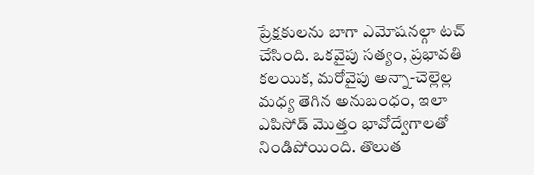ప్రేక్షకులను బాగా ఎమోషనల్గా టచ్ చేసింది. ఒకవైపు సత్యం, ప్రభావతి కలయిక, మరోవైపు అన్నా-చెల్లెల్ల మధ్య తెగిన అనుబంధం, ఇలా ఎపిసోడ్ మొత్తం భావోద్వేగాలతో నిండిపోయింది. తొలుత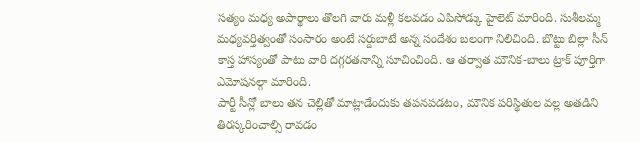సత్యం మధ్య అపార్థాలు తొలగి వారు మళ్లీ కలవడం ఎపిసోడ్కు హైలెట్ మారింది. సుశీలమ్మ మధ్యవర్తిత్వంతో సంసారం అంటే సర్దుబాటే అన్న సందేశం బలంగా నిలిచింది. బొట్టు బిల్లా సీన్ కాస్త హాస్యంతో పాటు వారి దగ్గరతనాన్ని సూచించింది. ఆ తర్వాత మౌనిక-బాలు ట్రాక్ పూర్తిగా ఎమోషనల్గా మారింది.
పార్టీ సీన్లో బాలు తన చెల్లితో మాట్లాడేందుకు తపనపడటం, మౌనిక పరిస్థితుల వల్ల అతడిని తిరస్కరించాల్సి రావడం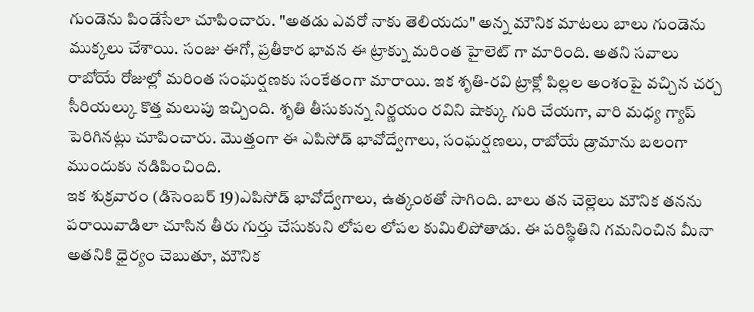గుండెను పిండేసేలా చూపించారు. "అతడు ఎవరో నాకు తెలియదు" అన్న మౌనిక మాటలు బాలు గుండెను ముక్కలు చేశాయి. సంజు ఈగో, ప్రతీకార భావన ఈ ట్రాక్ను మరింత హైలెట్ గా మారింది. అతని సవాలు రాబోయే రోజుల్లో మరింత సంఘర్షణకు సంకేతంగా మారాయి. ఇక శృతి-రవి ట్రాక్లో పిల్లల అంశంపై వచ్చిన చర్చ సీరియల్కు కొత్త మలుపు ఇచ్చింది. శృతి తీసుకున్న నిర్ణయం రవిని షాక్కు గురి చేయగా, వారి మధ్య గ్యాప్ పెరిగినట్లు చూపించారు. మొత్తంగా ఈ ఎపిసోడ్ భావోద్వేగాలు, సంఘర్షణలు, రాబోయే డ్రామాను బలంగా ముందుకు నడిపించింది.
ఇక శుక్రవారం (డిసెంబర్ 19)ఎపిసోడ్ భావోద్వేగాలు, ఉత్కంఠతో సాగింది. బాలు తన చెల్లెలు మౌనిక తనను పరాయివాడిలా చూసిన తీరు గుర్తు చేసుకుని లోపల లోపల కుమిలిపోతాడు. ఈ పరిస్థితిని గమనించిన మీనా అతనికి ధైర్యం చెబుతూ, మౌనిక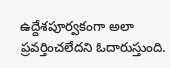ఉద్దేశపూర్వకంగా అలా ప్రవర్తించలేదని ఓదారుస్తుంది.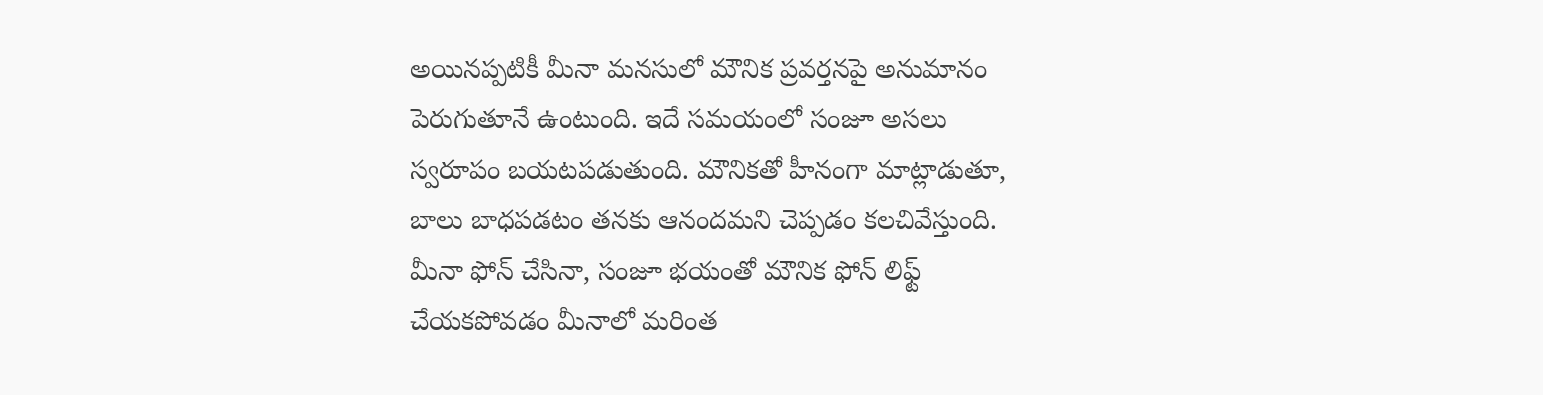అయినప్పటికీ మీనా మనసులో మౌనిక ప్రవర్తనపై అనుమానం పెరుగుతూనే ఉంటుంది. ఇదే సమయంలో సంజూ అసలు స్వరూపం బయటపడుతుంది. మౌనికతో హీనంగా మాట్లాడుతూ, బాలు బాధపడటం తనకు ఆనందమని చెప్పడం కలచివేస్తుంది. మీనా ఫోన్ చేసినా, సంజూ భయంతో మౌనిక ఫోన్ లిఫ్ట్ చేయకపోవడం మీనాలో మరింత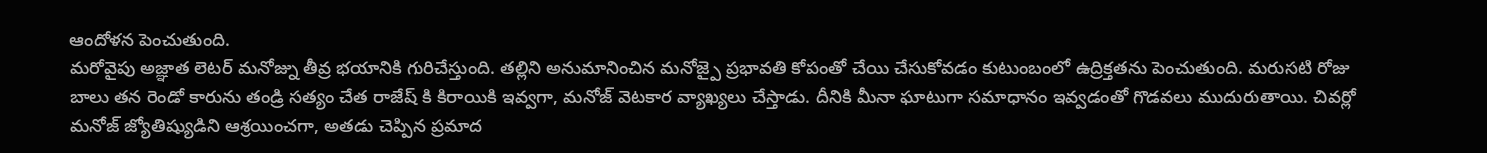ఆందోళన పెంచుతుంది.
మరోవైపు అజ్ఞాత లెటర్ మనోజ్ను తీవ్ర భయానికి గురిచేస్తుంది. తల్లిని అనుమానించిన మనోజ్పై ప్రభావతి కోపంతో చేయి చేసుకోవడం కుటుంబంలో ఉద్రిక్తతను పెంచుతుంది. మరుసటి రోజు బాలు తన రెండో కారును తండ్రి సత్యం చేత రాజేష్ కి కిరాయికి ఇవ్వగా, మనోజ్ వెటకార వ్యాఖ్యలు చేస్తాడు. దీనికి మీనా ఘాటుగా సమాధానం ఇవ్వడంతో గొడవలు ముదురుతాయి. చివర్లో మనోజ్ జ్యోతిష్యుడిని ఆశ్రయించగా, అతడు చెప్పిన ప్రమాద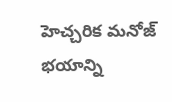హెచ్చరిక మనోజ్ భయాన్ని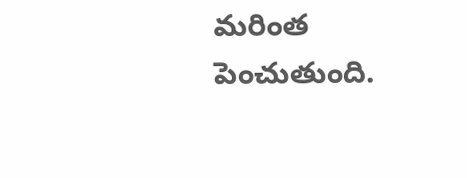మరింత పెంచుతుంది.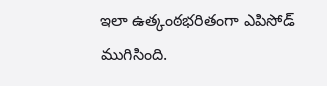ఇలా ఉత్కంఠభరితంగా ఎపిసోడ్ ముగిసింది.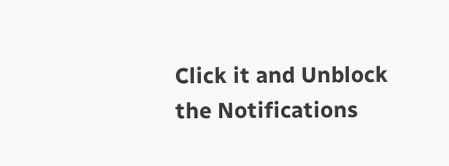Click it and Unblock the Notifications